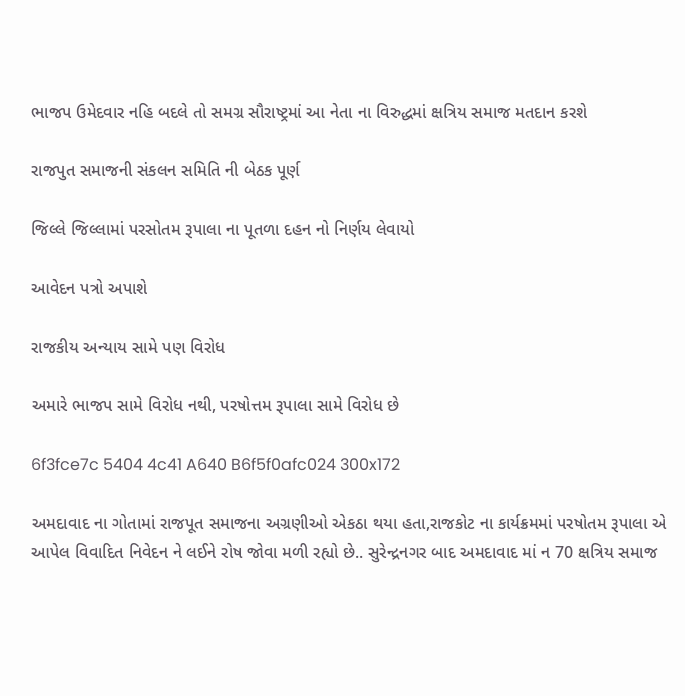ભાજપ ઉમેદવાર નહિ બદલે તો સમગ્ર સૌરાષ્ટ્રમાં આ નેતા ના વિરુદ્ધમાં ક્ષત્રિય સમાજ મતદાન કરશે

રાજપુત સમાજની સંકલન સમિતિ ની બેઠક પૂર્ણ

જિલ્લે જિલ્લામાં પરસોતમ રૂપાલા ના પૂતળા દહન નો નિર્ણય લેવાયો

આવેદન પત્રો અપાશે

રાજકીય અન્યાય સામે પણ વિરોધ

અમારે ભાજપ સામે વિરોધ નથી, પરષોત્તમ રૂપાલા સામે વિરોધ છે

6f3fce7c 5404 4c41 A640 B6f5f0afc024 300x172

અમદાવાદ ના ગોતામાં રાજપૂત સમાજના અગ્રણીઓ એકઠા થયા હતા,રાજકોટ ના કાર્યક્રમમાં પરષોતમ રૂપાલા એ આપેલ વિવાદિત નિવેદન ને લઈને રોષ જોવા મળી રહ્યો છે.. સુરેન્દ્રનગર બાદ અમદાવાદ માં ન 70 ક્ષત્રિય સમાજ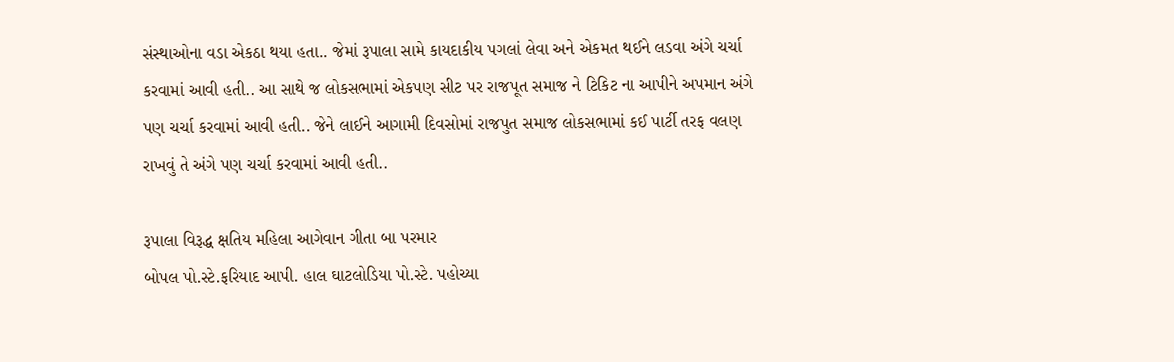સંસ્થાઓના વડા એકઠા થયા હતા.. જેમાં રૂપાલા સામે કાયદાકીય પગલાં લેવા અને એકમત થઈને લડવા અંગે ચર્ચા કરવામાં આવી હતી.. આ સાથે જ લોકસભામાં એકપણ સીટ પર રાજપૂત સમાજ ને ટિકિટ ના આપીને અપમાન અંગે પણ ચર્ચા કરવામાં આવી હતી.. જેને લાઈને આગામી દિવસોમાં રાજપુત સમાજ લોકસભામાં કઈ પાર્ટી તરફ વલણ રાખવું તે અંગે પણ ચર્ચા કરવામાં આવી હતી..

રૂપાલા વિરૂદ્ધ ક્ષતિય મહિલા આગેવાન ગીતા બા પરમાર
બોપલ પો.સ્ટે.ફરિયાદ આપી. હાલ ઘાટલોડિયા પો.સ્ટે. પહોચ્યા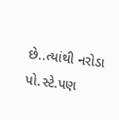છે..ત્યાંથી નરોડા પો.સ્ટે.પણ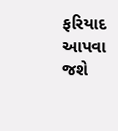ફરિયાદ આપવા જશે